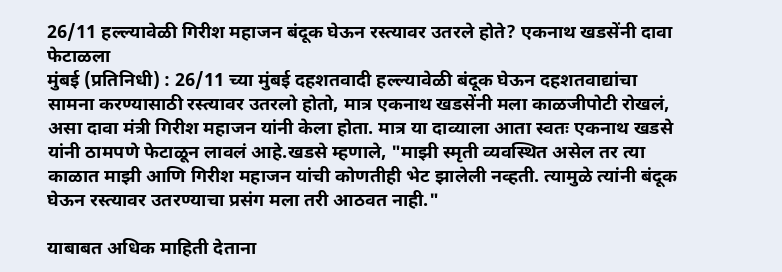26/11 हल्ल्यावेळी गिरीश महाजन बंदूक घेऊन रस्त्यावर उतरले होते? एकनाथ खडसेंनी दावा फेटाळला
मुंबई (प्रतिनिधी) : 26/11 च्या मुंबई दहशतवादी हल्ल्यावेळी बंदूक घेऊन दहशतवाद्यांचा सामना करण्यासाठी रस्त्यावर उतरलो होतो, मात्र एकनाथ खडसेंनी मला काळजीपोटी रोखलं, असा दावा मंत्री गिरीश महाजन यांनी केला होता. मात्र या दाव्याला आता स्वतः एकनाथ खडसे यांनी ठामपणे फेटाळून लावलं आहे.खडसे म्हणाले, "माझी स्मृती व्यवस्थित असेल तर त्या काळात माझी आणि गिरीश महाजन यांची कोणतीही भेट झालेली नव्हती. त्यामुळे त्यांनी बंदूक घेऊन रस्त्यावर उतरण्याचा प्रसंग मला तरी आठवत नाही."

याबाबत अधिक माहिती देताना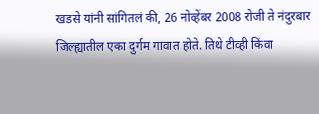खडसे यांनी सांगितलं की, 26 नोव्हेंबर 2008 रोजी ते नंदुरबार जिल्ह्यातील एका दुर्गम गावात होते. तिथे टीव्ही किंवा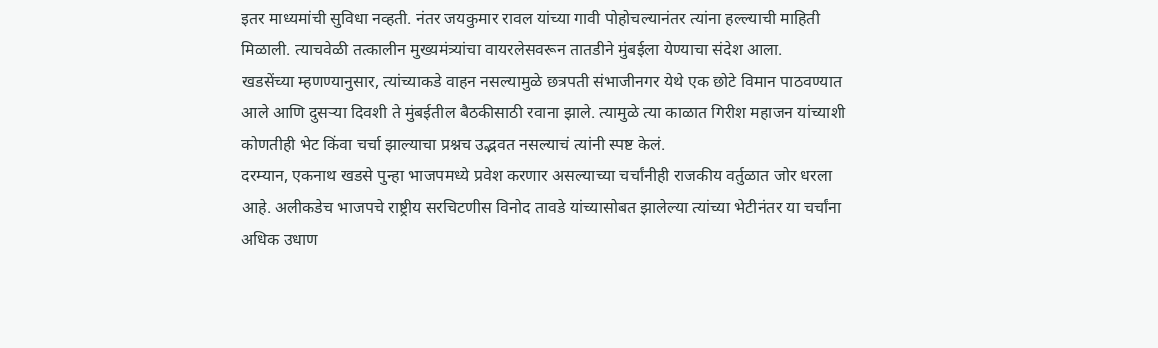इतर माध्यमांची सुविधा नव्हती. नंतर जयकुमार रावल यांच्या गावी पोहोचल्यानंतर त्यांना हल्ल्याची माहिती मिळाली. त्याचवेळी तत्कालीन मुख्यमंत्र्यांचा वायरलेसवरून तातडीने मुंबईला येण्याचा संदेश आला.
खडसेंच्या म्हणण्यानुसार, त्यांच्याकडे वाहन नसल्यामुळे छत्रपती संभाजीनगर येथे एक छोटे विमान पाठवण्यात आले आणि दुसऱ्या दिवशी ते मुंबईतील बैठकीसाठी रवाना झाले. त्यामुळे त्या काळात गिरीश महाजन यांच्याशी कोणतीही भेट किंवा चर्चा झाल्याचा प्रश्नच उद्भवत नसल्याचं त्यांनी स्पष्ट केलं.
दरम्यान, एकनाथ खडसे पुन्हा भाजपमध्ये प्रवेश करणार असल्याच्या चर्चांनीही राजकीय वर्तुळात जोर धरला आहे. अलीकडेच भाजपचे राष्ट्रीय सरचिटणीस विनोद तावडे यांच्यासोबत झालेल्या त्यांच्या भेटीनंतर या चर्चांना अधिक उधाण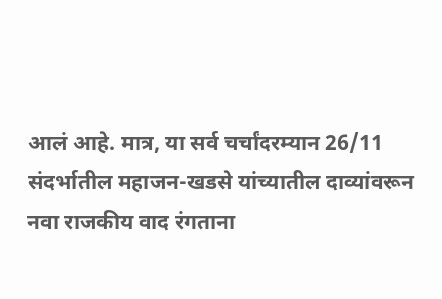आलं आहे. मात्र, या सर्व चर्चांदरम्यान 26/11 संदर्भातील महाजन-खडसे यांच्यातील दाव्यांवरून नवा राजकीय वाद रंगताना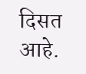दिसत आहे.